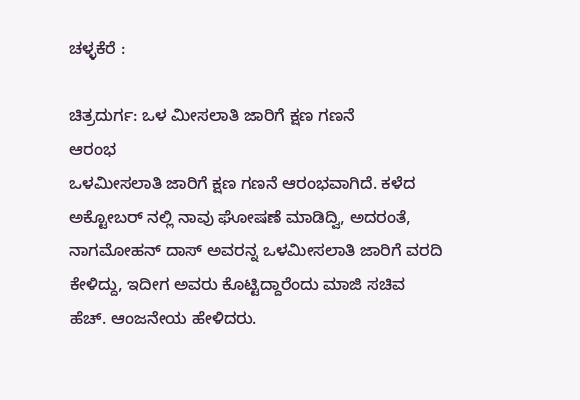ಚಳ್ಳಕೆರೆ :

ಚಿತ್ರದುರ್ಗ: ಒಳ ಮೀಸಲಾತಿ ಜಾರಿಗೆ ಕ್ಷಣ ಗಣನೆ
ಆರಂಭ
ಒಳಮೀಸಲಾತಿ ಜಾರಿಗೆ ಕ್ಷಣ ಗಣನೆ ಆರಂಭವಾಗಿದೆ. ಕಳೆದ
ಅಕ್ಟೋಬರ್ ನಲ್ಲಿ ನಾವು ಘೋಷಣೆ ಮಾಡಿದ್ವಿ, ಅದರಂತೆ,
ನಾಗಮೋಹನ್ ದಾಸ್ ಅವರನ್ನ ಒಳಮೀಸಲಾತಿ ಜಾರಿಗೆ ವರದಿ
ಕೇಳಿದ್ದು, ಇದೀಗ ಅವರು ಕೊಟ್ಟಿದ್ದಾರೆಂದು ಮಾಜಿ ಸಚಿವ
ಹೆಚ್. ಆಂಜನೇಯ ಹೇಳಿದರು.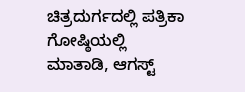ಚಿತ್ರದುರ್ಗದಲ್ಲಿ ಪತ್ರಿಕಾ
ಗೋಷ್ಠಿಯಲ್ಲಿ ಮಾತಾಡಿ, ಆಗಸ್ಟ್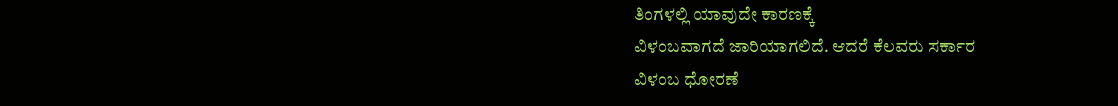ತಿಂಗಳಲ್ಲಿ ಯಾವುದೇ ಕಾರಣಕ್ಕೆ
ವಿಳಂಬವಾಗದೆ ಜಾರಿಯಾಗಲಿದೆ. ಆದರೆ ಕೆಲವರು ಸರ್ಕಾರ
ವಿಳಂಬ ಧೋರಣೆ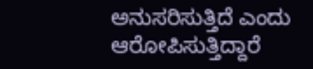ಅನುಸರಿಸುತ್ತಿದೆ ಎಂದು ಆರೋಪಿಸುತ್ತಿದ್ದಾರೆ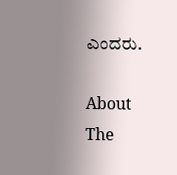ಎಂದರು.

About The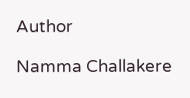Author

Namma Challakere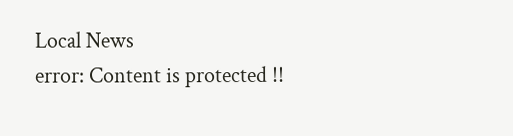Local News
error: Content is protected !!